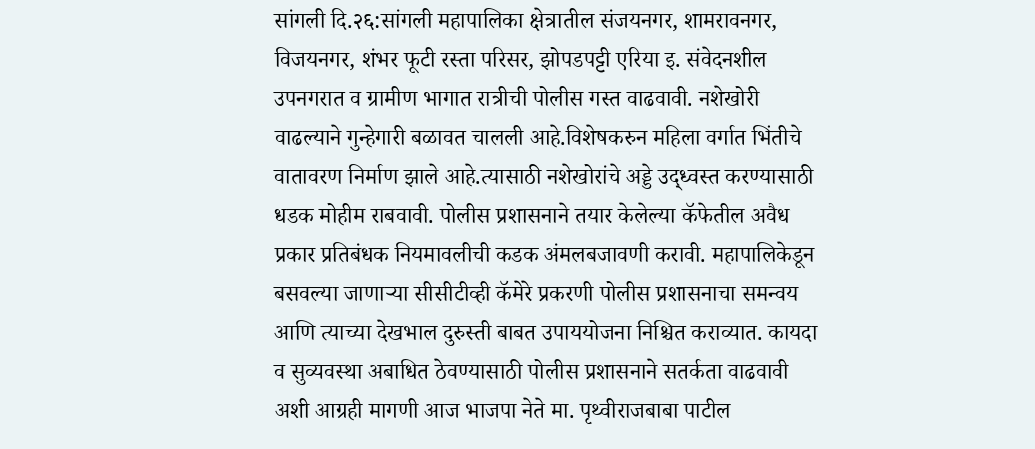सांगली दि.२६:सांगली महापालिका क्षेत्रातील संजयनगर, शामरावनगर, विजयनगर, शंभर फूटी रस्ता परिसर, झोपडपट्टी एरिया इ. संवेदनशील उपनगरात व ग्रामीण भागात रात्रीची पोलीस गस्त वाढवावी. नशेखोरी वाढल्याने गुन्हेगारी बळावत चालली आहे.विशेषकरुन महिला वर्गात भिंतीचे वातावरण निर्माण झाले आहे.त्यासाठी नशेखोरांचे अड्डे उद्ध्वस्त करण्यासाठी धडक मोहीम राबवावी. पोलीस प्रशासनाने तयार केलेल्या कॅफेतील अवैध प्रकार प्रतिबंधक नियमावलीची कडक अंमलबजावणी करावी. महापालिकेडून बसवल्या जाणाऱ्या सीसीटीव्ही कॅमेरे प्रकरणी पोलीस प्रशासनाचा समन्वय आणि त्याच्या देखभाल दुरुस्ती बाबत उपाययोजना निश्चित कराव्यात. कायदा व सुव्यवस्था अबाधित ठेवण्यासाठी पोलीस प्रशासनाने सतर्कता वाढवावी अशी आग्रही मागणी आज भाजपा नेते मा. पृथ्वीराजबाबा पाटील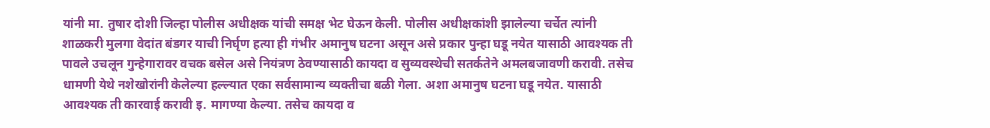यांनी मा. तुषार दोशी जिल्हा पोलीस अधीक्षक यांची समक्ष भेट घेऊन केली. पोलीस अधीक्षकांशी झालेल्या चर्चेत त्यांनी शाळकरी मुलगा वेदांत बंडगर याची निर्घृण हत्या ही गंभीर अमानुष घटना असून असे प्रकार पुन्हा घडू नयेत यासाठी आवश्यक ती पावले उचलून गुन्हेगारावर वचक बसेल असे नियंत्रण ठेवण्यासाठी कायदा व सुव्यवस्थेची सतर्कतेने अमलबजावणी करावी. तसेच धामणी येथे नशेखोरांनी केलेल्या हल्ल्यात एका सर्वसामान्य व्यक्तीचा बळी गेला. अशा अमानुष घटना घडू नयेत. यासाठी आवश्यक ती कारवाई करावी इ. मागण्या केल्या. तसेच कायदा व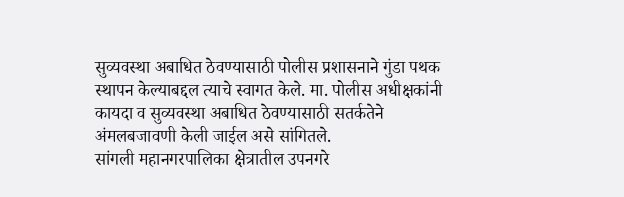सुव्यवस्था अबाधित ठेवण्यासाठी पोलीस प्रशासनाने गुंडा पथक स्थापन केल्याबद्दल त्याचे स्वागत केले. मा. पोलीस अधीक्षकांनी कायदा व सुव्यवस्था अबाधित ठेवण्यासाठी सतर्कतेने अंमलबजावणी केली जाईल असे सांगितले.
सांगली महानगरपालिका क्षेत्रातील उपनगरे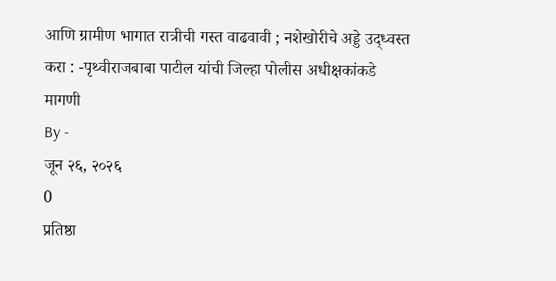आणि ग्रामीण भागात रात्रीची गस्त वाढवावी ; नशेखोरीचे अड्डे उद्ध्वस्त करा : -पृथ्वीराजबाबा पाटील यांची जिल्हा पोलीस अधीक्षकांकडे मागणी
By -
जून २६, २०२६
0
प्रतिष्ठा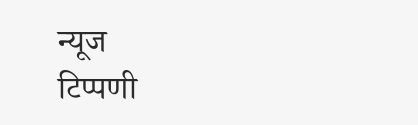न्यूज
टिप्पणी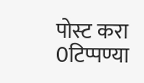पोस्ट करा
0टिप्पण्या